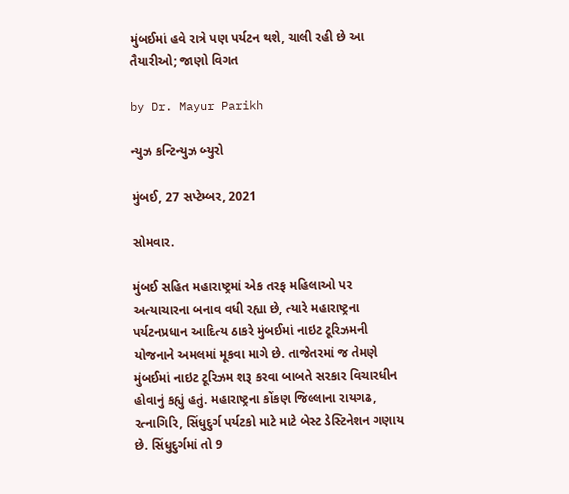મુંબઈમાં હવે રાત્રે પણ પર્યટન થશે, ચાલી રહી છે આ તૈયારીઓ; જાણો વિગત

by Dr. Mayur Parikh

ન્યુઝ કન્ટિન્યુઝ બ્યુરો

મુંબઈ, 27 સપ્ટેમ્બર, 2021

સોમવાર.

મુંબઈ સહિત મહારાષ્ટ્રમાં એક તરફ મહિલાઓ પર અત્યાચારના બનાવ વધી રહ્યા છે, ત્યારે મહારાષ્ટ્રના પર્યટનપ્રધાન આદિત્ય ઠાકરે મુંબઈમાં નાઇટ ટૂરિઝમની યોજનાને અમલમાં મૂકવા માગે છે. તાજેતરમાં જ તેમણે મુંબઈમાં નાઇટ ટૂરિઝમ શરૂ કરવા બાબતે સરકાર વિચારધીન હોવાનું કહ્યું હતું. મહારાષ્ટ્રના કોંકણ જિલ્લાના રાયગઢ, રત્નાગિરિ, સિંધુદુર્ગ પર્યટકો માટે માટે બેસ્ટ ડેસ્ટિનેશન ગણાય છે. સિંધુદુર્ગમાં તો 9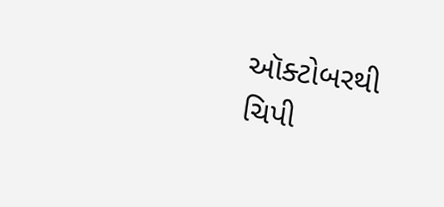ઑક્ટોબરથી ચિપી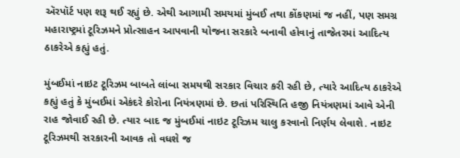ઍરપૉર્ટ પણ શરૂ થઈ રહ્યું છે. એથી આગામી સમયમાં મુંબઈ તથા કોંકણમાં જ નહીં, પણ સમગ્ર મહારાષ્ટ્રમાં ટૂરિઝમને પ્રોત્સાહન આપવાની યોજના સરકારે બનાવી હોવાનું તાજેતરમાં આદિત્ય ઠાકરેએ કહ્યું હતું.

મુંબઈમાં નાઇટ ટૂરિઝમ બાબતે લાંબા સમયથી સરકાર વિચાર કરી રહી છે, ત્યારે આદિત્ય ઠાકરેએ કહ્યું હતું કે મુંબઈમાં એકંદરે કોરોના નિયંત્રણમાં છે. છતાં પરિસ્થિતિ હજી નિયંત્રણમાં આવે એની રાહ જોવાઈ રહી છે. ત્યાર બાદ જ મુંબઈમાં નાઇટ ટૂરિઝમ ચાલુ કરવાનો નિર્ણય લેવાશે. નાઇટ ટૂરિઝમથી સરકારની આવક તો વધશે જ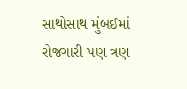સાથોસાથ મુંબઈમાં રોજગારી પણ ત્રણ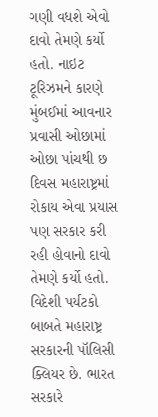ગણી વધશે એવો દાવો તેમણે કર્યો હતો. નાઇટ ટૂરિઝમને કારણે મુંબઈમાં આવનાર પ્રવાસી ઓછામાં ઓછા પાંચથી છ દિવસ મહારાષ્ટ્રમાં રોકાય એવા પ્રયાસ પણ સરકાર કરી રહી હોવાનો દાવો તેમણે કર્યો હતો. વિદેશી પર્યટકો બાબતે મહારાષ્ટ્ર સરકારની પૉલિસી ક્લિયર છે. ભારત સરકારે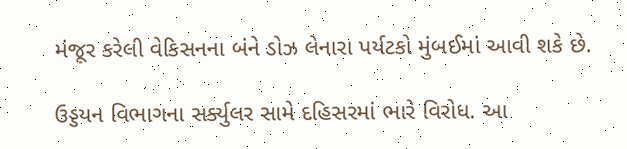મંજૂર કરેલી વેકિસનના બંને ડોઝ લેનારા પર્યટકો મુંબઈમાં આવી શકે છે.

ઉડ્ડયન વિભાગના સર્ક્યુલર સામે દહિસરમાં ભારે વિરોધ. આ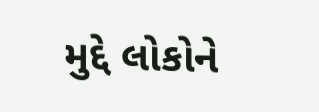મુદ્દે લોકોને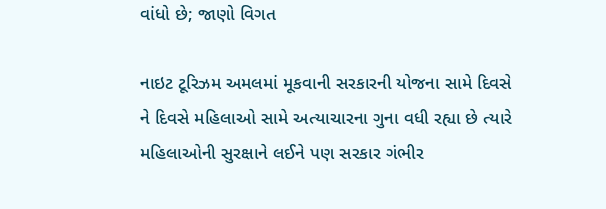વાંધો છે; જાણો વિગત

નાઇટ ટૂરિઝમ અમલમાં મૂકવાની સરકારની યોજના સામે દિવસે ને દિવસે મહિલાઓ સામે અત્યાચારના ગુના વધી રહ્યા છે ત્યારે મહિલાઓની સુરક્ષાને લઈને પણ સરકાર ગંભીર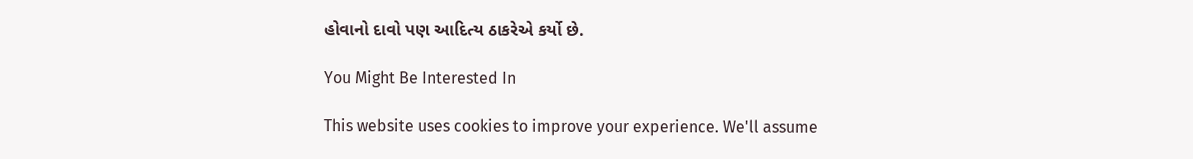હોવાનો દાવો પણ આદિત્ય ઠાકરેએ કર્યો છે.

You Might Be Interested In

This website uses cookies to improve your experience. We'll assume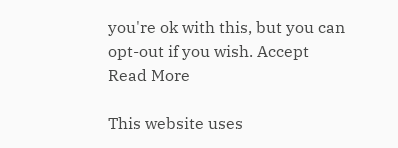you're ok with this, but you can opt-out if you wish. Accept Read More

This website uses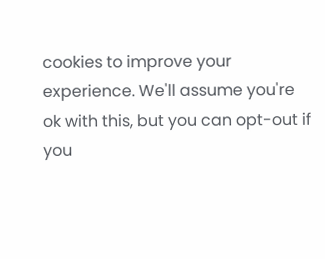cookies to improve your experience. We'll assume you're ok with this, but you can opt-out if you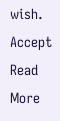wish. Accept Read More